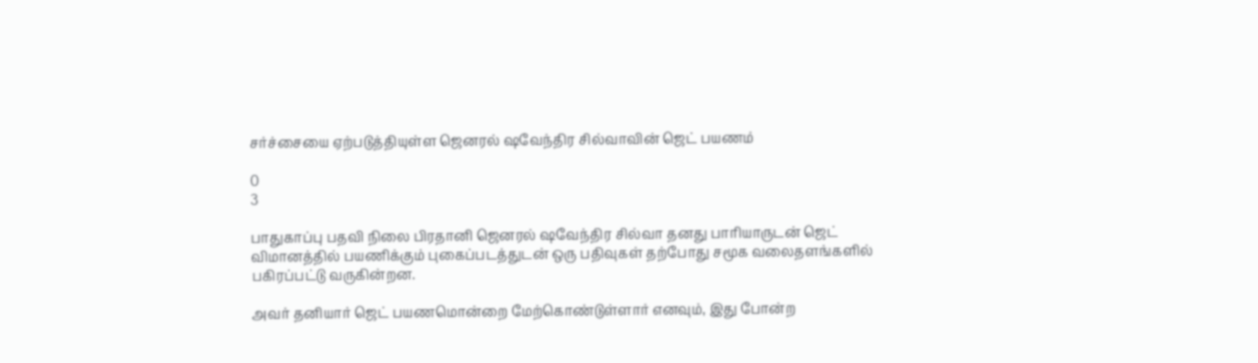சர்ச்சையை ஏற்படுத்தியுள்ள ஜெனரல் ஷவேந்திர சில்வாவின் ஜெட் பயணம்

0
3

பாதுகாப்பு பதவி நிலை பிரதானி ஜெனரல் ஷவேந்திர சில்வா தனது பாரியாருடன் ஜெட் விமானத்தில் பயணிக்கும் புகைப்படத்துடன் ஒரு பதிவுகள் தற்போது சமூக வலைதளங்களில் பகிரப்பட்டு வருகின்றன.

அவர் தனியார் ஜெட் பயணமொன்றை மேற்கொண்டுள்ளார் எனவும், இது போன்ற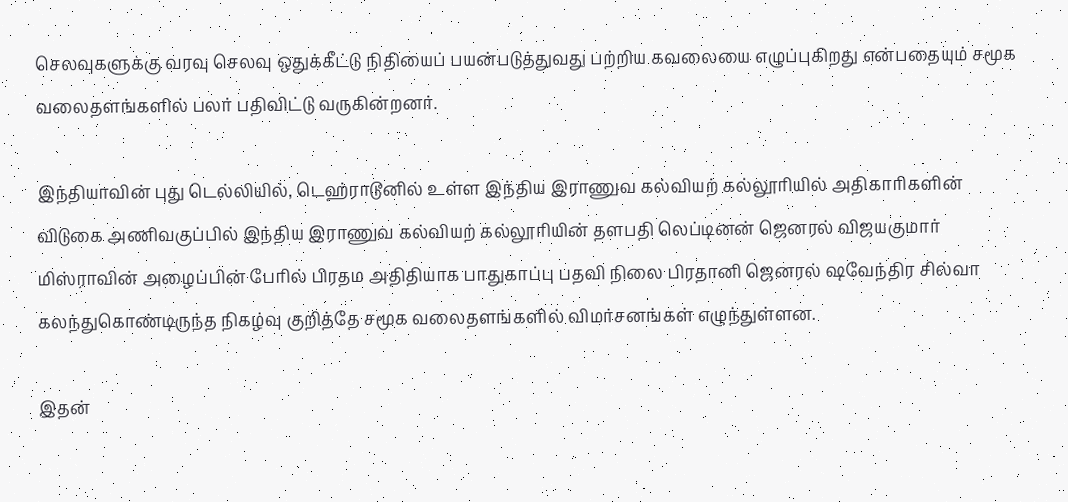செலவுகளுக்கு வரவு செலவு ஒதுக்கீட்டு நிதியைப் பயன்படுத்துவது பற்றிய கவலையை எழுப்புகிறது என்பதையும் சமூக வலைதளங்களில் பலர் பதிவிட்டு வருகின்றனர்.

இந்தியாவின் புது டெல்லியில், டெஹ்ராடூனில் உள்ள இந்திய இராணுவ கல்வியற் கல்லூரியில் அதிகாரிகளின் விடுகை அணிவகுப்பில் இந்திய இராணுவ கல்வியற் கல்லூரியின் தளபதி லெப்டினன் ஜெனரல் விஜயகுமார் மிஸ்ராவின் அழைப்பின் பேரில் பிரதம அதிதியாக பாதுகாப்பு பதவி நிலை பிரதானி ஜெனரல் ஷவேந்திர சில்வா கலந்துகொண்டிருந்த நிகழ்வு குறித்தே சமூக வலைதளங்களில் விமர்சனங்கள் எழுந்துள்ளன.

இதன்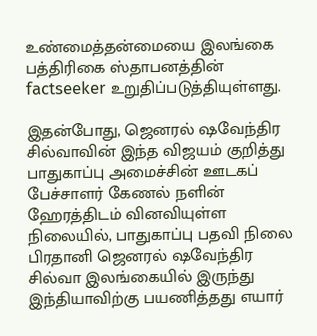உண்மைத்தன்மையை இலங்கை பத்திரிகை ஸ்தாபனத்தின் factseeker உறுதிப்படுத்தியுள்ளது.

இதன்போது, ஜெனரல் ஷவேந்திர சில்வாவின் இந்த விஜயம் குறித்து பாதுகாப்பு அமைச்சின் ஊடகப் பேச்சாளர் கேணல் நளின் ஹேரத்திடம் வினவியுள்ள நிலையில், பாதுகாப்பு பதவி நிலை பிரதானி ஜெனரல் ஷவேந்திர சில்வா இலங்கையில் இருந்து இந்தியாவிற்கு பயணித்தது எயார்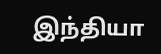இந்தியா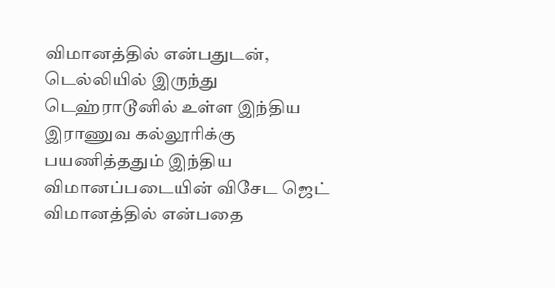விமானத்தில் என்பதுடன், டெல்லியில் இருந்து டெஹ்ராடூனில் உள்ள இந்திய இராணுவ கல்லூரிக்கு பயணித்ததும் இந்திய விமானப்படையின் விசேட ஜெட் விமானத்தில் என்பதை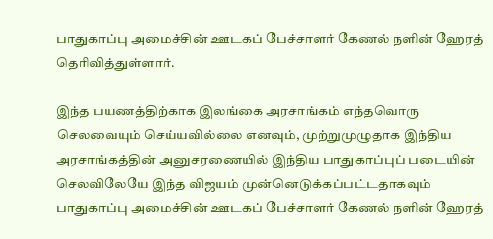பாதுகாப்பு அமைச்சின் ஊடகப் பேச்சாளர் கேணல் நளின் ஹேரத் தெரிவித்துள்ளார்.

இந்த பயணத்திற்காக இலங்கை அரசாங்கம் எந்தவொரு செலவையும் செய்யவில்லை எனவும், முற்றுமுழுதாக இந்திய அரசாங்கத்தின் அனுசரணையில் இந்திய பாதுகாப்புப் படையின் செலவிலேயே இந்த விஜயம் முன்னெடுக்கப்பட்டதாகவும் பாதுகாப்பு அமைச்சின் ஊடகப் பேச்சாளர் கேணல் நளின் ஹேரத்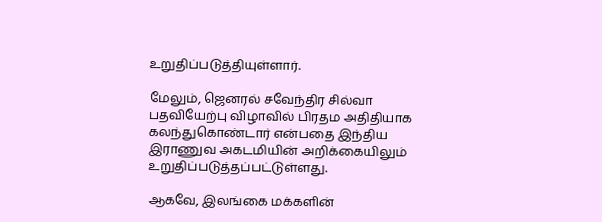உறுதிப்படுத்தியுள்ளார்.

மேலும், ஜெனரல் சவேந்திர சில்வா பதவியேற்பு விழாவில் பிரதம அதிதியாக கலந்துகொண்டார் என்பதை இந்திய இராணுவ அகடமியின் அறிக்கையிலும் உறுதிப்படுத்தப்பட்டுள்ளது.

ஆகவே, இலங்கை மக்களின்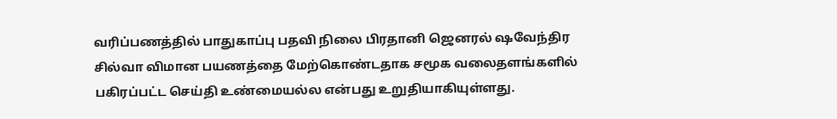வரிப்பணத்தில் பாதுகாப்பு பதவி நிலை பிரதானி ஜெனரல் ஷவேந்திர சில்வா விமான பயணத்தை மேற்கொண்டதாக சமூக வலைதளங்களில் பகிரப்பட்ட செய்தி உண்மையல்ல என்பது உறுதியாகியுள்ளது.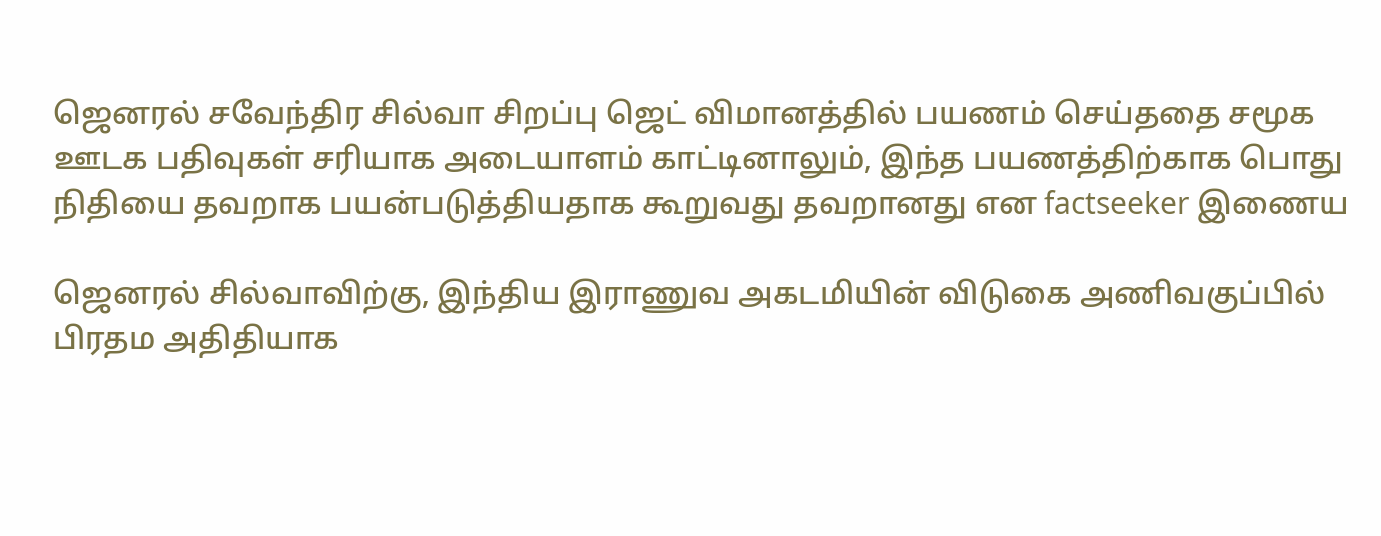ஜெனரல் சவேந்திர சில்வா சிறப்பு ஜெட் விமானத்தில் பயணம் செய்ததை சமூக ஊடக பதிவுகள் சரியாக அடையாளம் காட்டினாலும், இந்த பயணத்திற்காக பொது நிதியை தவறாக பயன்படுத்தியதாக கூறுவது தவறானது என factseeker இணைய

ஜெனரல் சில்வாவிற்கு, இந்திய இராணுவ அகடமியின் விடுகை அணிவகுப்பில் பிரதம அதிதியாக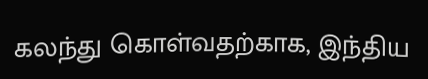கலந்து கொள்வதற்காக, இந்திய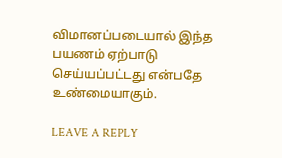விமானப்படையால் இந்த பயணம் ஏற்பாடு செய்யப்பட்டது என்பதே உண்மையாகும்.

LEAVE A REPLY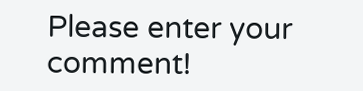Please enter your comment!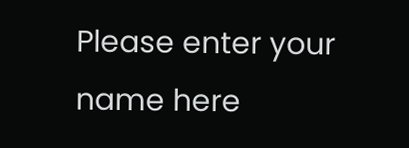Please enter your name here